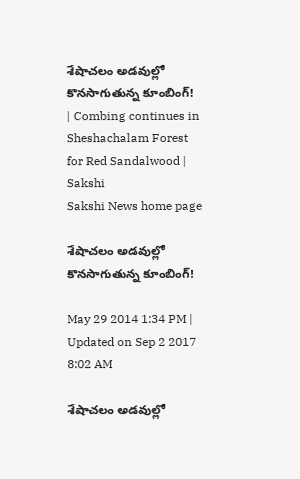శేషాచలం అడవుల్లో కొనసాగుతున్న కూంబింగ్! | Combing continues in Sheshachalam Forest for Red Sandalwood | Sakshi
Sakshi News home page

శేషాచలం అడవుల్లో కొనసాగుతున్న కూంబింగ్!

May 29 2014 1:34 PM | Updated on Sep 2 2017 8:02 AM

శేషాచలం అడవుల్లో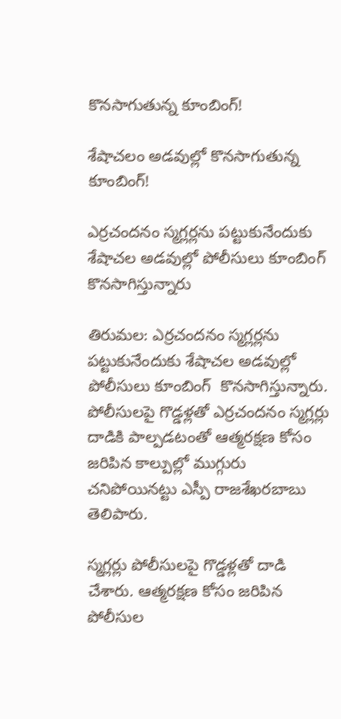కొనసాగుతున్న కూంబింగ్!

శేషాచలం అడవుల్లో కొనసాగుతున్న కూంబింగ్!

ఎర్రచందనం స్మగ్లర్లను పట్టుకునేందుకు శేషాచల అడవుల్లో పోలీసులు కూంబింగ్‌ కొనసాగిస్తున్నారు

తిరుమల: ఎర్రచందనం స్మగ్లర్లను పట్టుకునేందుకు శేషాచల అడవుల్లో పోలీసులు కూంబింగ్‌  కొనసాగిస్తున్నారు. పోలీసులపై గొడ్డళ్లతో ఎర్రచందనం స్మగ్లర్లు దాడికి పాల్పడటంతో ఆత్మరక్షణ కోసం జరిపిన కాల్పుల్లో ముగ్గురు చనిపోయినట్టు ఎస్పీ రాజశేఖరబాబు తెలిపారు.

స్మగ్లర్లు పోలీసులపై గొడ్డళ్లతో దాడి చేశారు. ఆత్మరక్షణ కోసం జరిపిన పోలీసుల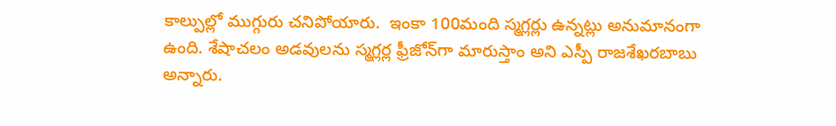కాల్పుల్లో ముగ్గురు చనిపోయారు.  ఇంకా 100మంది స్మగ్లర్లు ఉన్నట్లు అనుమానంగా ఉంది. శేషాచలం అడవులను స్మగ్లర్ల ఫ్రీజోన్‌గా మారుస్తాం అని ఎస్పీ రాజశేఖరబాబు అన్నారు.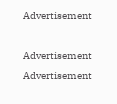Advertisement

Advertisement
Advertisement